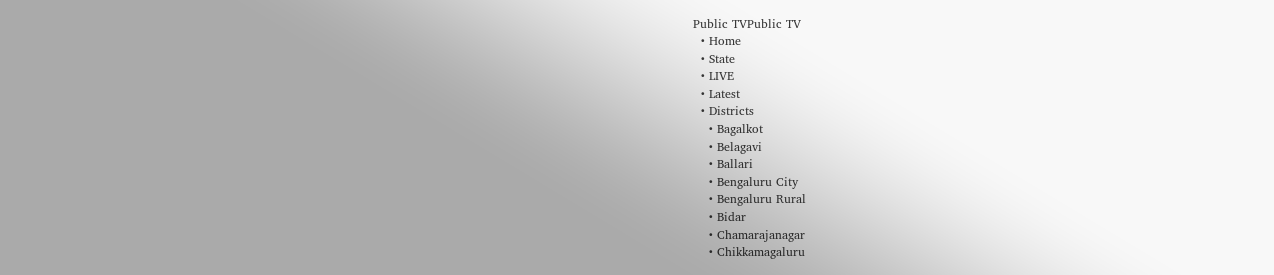Public TVPublic TV
  • Home
  • State
  • LIVE
  • Latest
  • Districts
    • Bagalkot
    • Belagavi
    • Ballari
    • Bengaluru City
    • Bengaluru Rural
    • Bidar
    • Chamarajanagar
    • Chikkamagaluru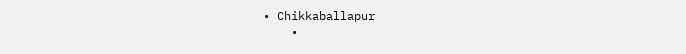• Chikkaballapur
    •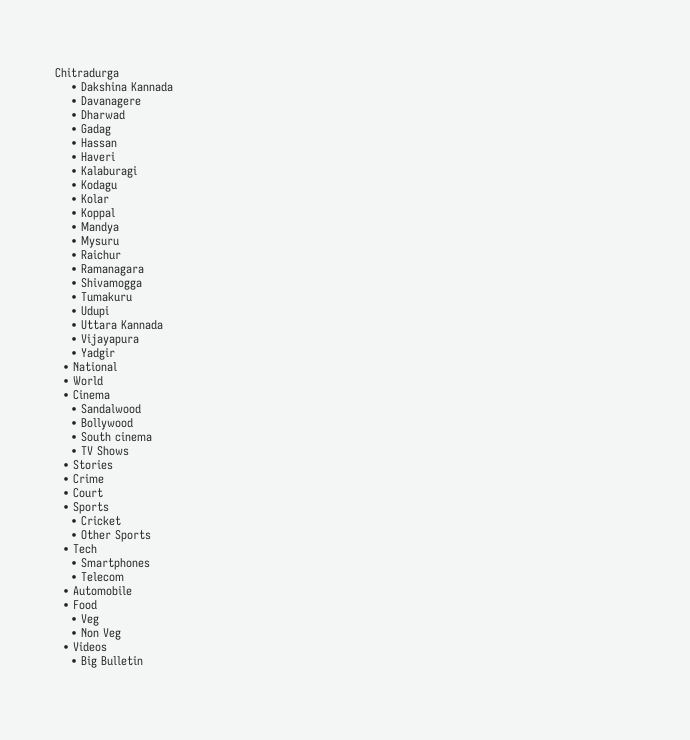Chitradurga
    • Dakshina Kannada
    • Davanagere
    • Dharwad
    • Gadag
    • Hassan
    • Haveri
    • Kalaburagi
    • Kodagu
    • Kolar
    • Koppal
    • Mandya
    • Mysuru
    • Raichur
    • Ramanagara
    • Shivamogga
    • Tumakuru
    • Udupi
    • Uttara Kannada
    • Vijayapura
    • Yadgir
  • National
  • World
  • Cinema
    • Sandalwood
    • Bollywood
    • South cinema
    • TV Shows
  • Stories
  • Crime
  • Court
  • Sports
    • Cricket
    • Other Sports
  • Tech
    • Smartphones
    • Telecom
  • Automobile
  • Food
    • Veg
    • Non Veg
  • Videos
    • Big Bulletin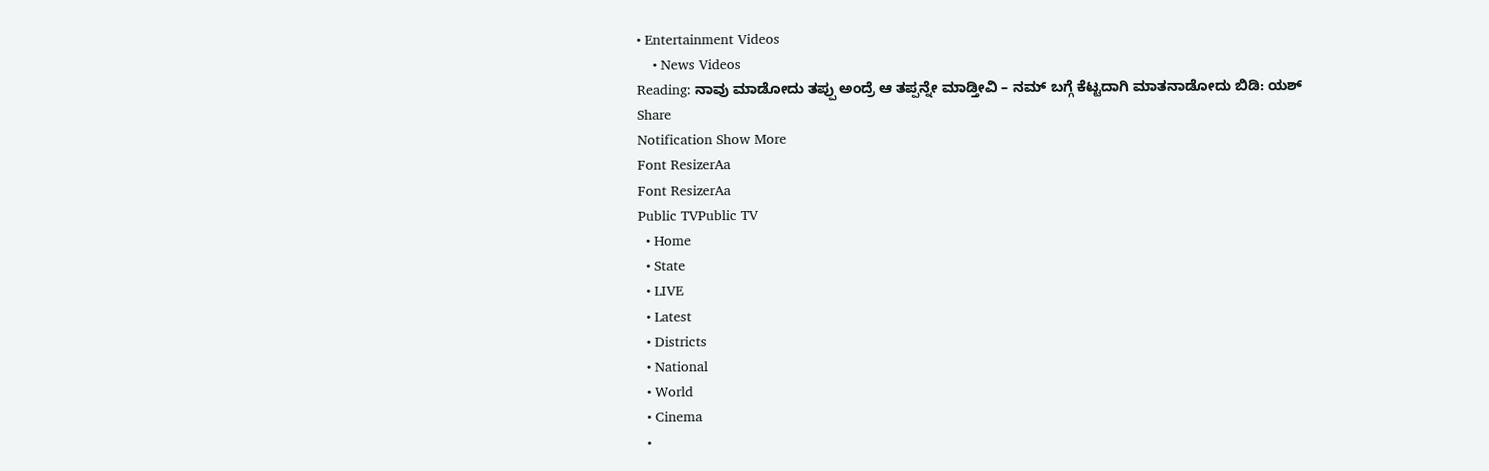• Entertainment Videos
    • News Videos
Reading: ನಾವು ಮಾಡೋದು ತಪ್ಪು ಅಂದ್ರೆ ಆ ತಪ್ಪನ್ನೇ ಮಾಡ್ತೀವಿ – ನಮ್ ಬಗ್ಗೆ ಕೆಟ್ಟದಾಗಿ ಮಾತನಾಡೋದು ಬಿಡಿ: ಯಶ್
Share
Notification Show More
Font ResizerAa
Font ResizerAa
Public TVPublic TV
  • Home
  • State
  • LIVE
  • Latest
  • Districts
  • National
  • World
  • Cinema
  •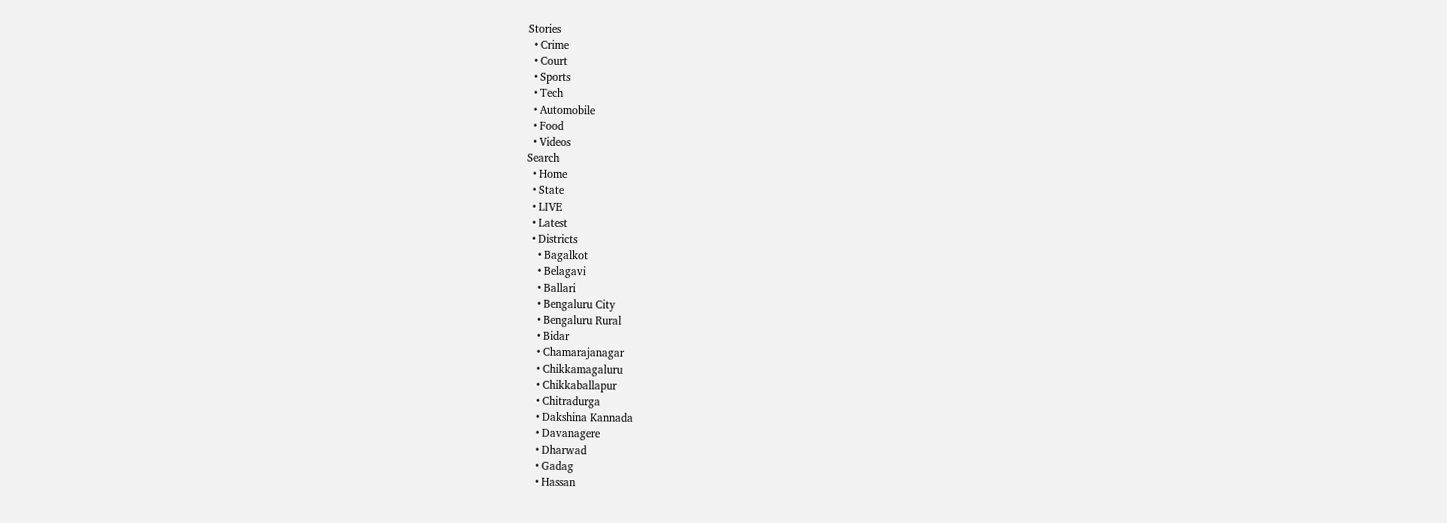Stories
  • Crime
  • Court
  • Sports
  • Tech
  • Automobile
  • Food
  • Videos
Search
  • Home
  • State
  • LIVE
  • Latest
  • Districts
    • Bagalkot
    • Belagavi
    • Ballari
    • Bengaluru City
    • Bengaluru Rural
    • Bidar
    • Chamarajanagar
    • Chikkamagaluru
    • Chikkaballapur
    • Chitradurga
    • Dakshina Kannada
    • Davanagere
    • Dharwad
    • Gadag
    • Hassan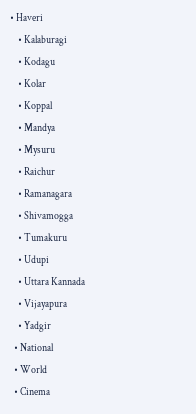• Haveri
    • Kalaburagi
    • Kodagu
    • Kolar
    • Koppal
    • Mandya
    • Mysuru
    • Raichur
    • Ramanagara
    • Shivamogga
    • Tumakuru
    • Udupi
    • Uttara Kannada
    • Vijayapura
    • Yadgir
  • National
  • World
  • Cinema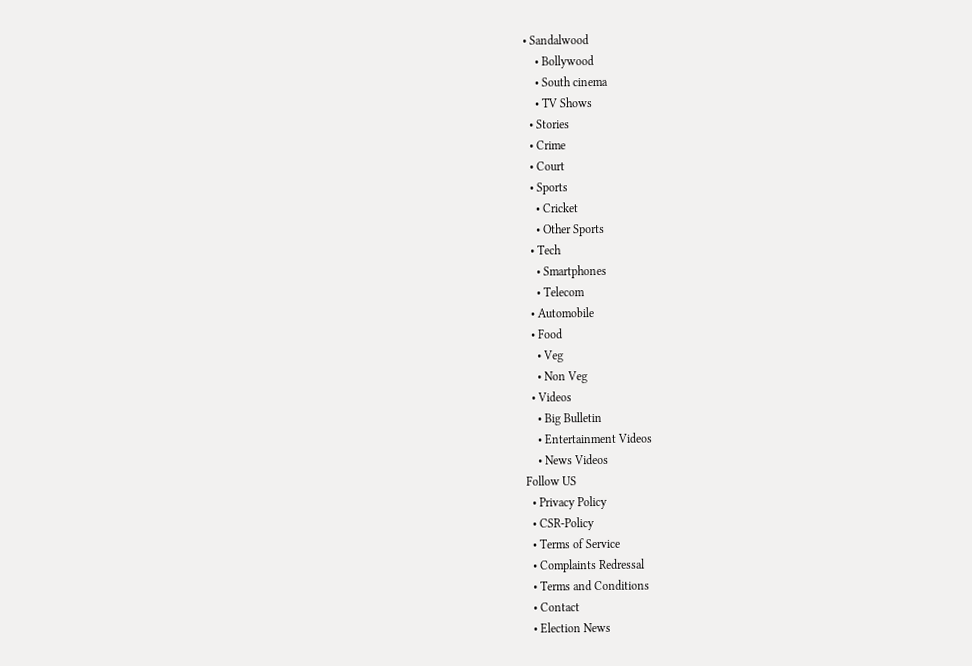• Sandalwood
    • Bollywood
    • South cinema
    • TV Shows
  • Stories
  • Crime
  • Court
  • Sports
    • Cricket
    • Other Sports
  • Tech
    • Smartphones
    • Telecom
  • Automobile
  • Food
    • Veg
    • Non Veg
  • Videos
    • Big Bulletin
    • Entertainment Videos
    • News Videos
Follow US
  • Privacy Policy
  • CSR-Policy
  • Terms of Service
  • Complaints Redressal
  • Terms and Conditions
  • Contact
  • Election News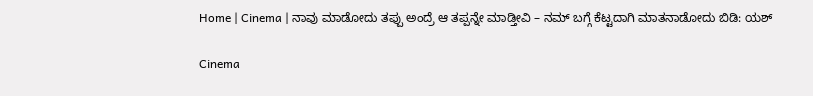Home | Cinema | ನಾವು ಮಾಡೋದು ತಪ್ಪು ಅಂದ್ರೆ ಆ ತಪ್ಪನ್ನೇ ಮಾಡ್ತೀವಿ – ನಮ್ ಬಗ್ಗೆ ಕೆಟ್ಟದಾಗಿ ಮಾತನಾಡೋದು ಬಿಡಿ: ಯಶ್

Cinema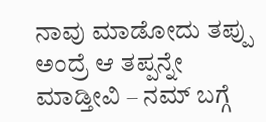ನಾವು ಮಾಡೋದು ತಪ್ಪು ಅಂದ್ರೆ ಆ ತಪ್ಪನ್ನೇ ಮಾಡ್ತೀವಿ – ನಮ್ ಬಗ್ಗೆ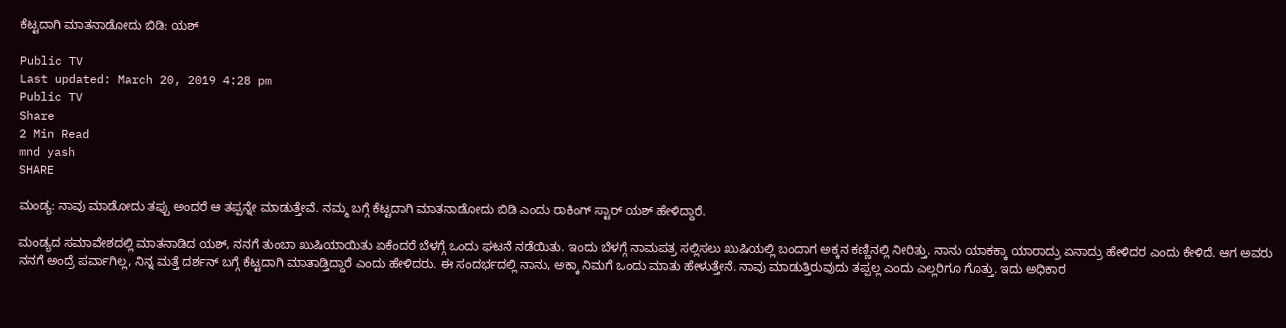ಕೆಟ್ಟದಾಗಿ ಮಾತನಾಡೋದು ಬಿಡಿ: ಯಶ್

Public TV
Last updated: March 20, 2019 4:28 pm
Public TV
Share
2 Min Read
mnd yash
SHARE

ಮಂಡ್ಯ: ನಾವು ಮಾಡೋದು ತಪ್ಪು ಅಂದರೆ ಆ ತಪ್ಪನ್ನೇ ಮಾಡುತ್ತೇವೆ. ನಮ್ಮ ಬಗ್ಗೆ ಕೆಟ್ಟದಾಗಿ ಮಾತನಾಡೋದು ಬಿಡಿ ಎಂದು ರಾಕಿಂಗ್ ಸ್ಟಾರ್ ಯಶ್ ಹೇಳಿದ್ದಾರೆ.

ಮಂಡ್ಯದ ಸಮಾವೇಶದಲ್ಲಿ ಮಾತನಾಡಿದ ಯಶ್, ನನಗೆ ತುಂಬಾ ಖುಷಿಯಾಯಿತು ಏಕೆಂದರೆ ಬೆಳಗ್ಗೆ ಒಂದು ಘಟನೆ ನಡೆಯಿತು. ಇಂದು ಬೆಳಗ್ಗೆ ನಾಮಪತ್ರ ಸಲ್ಲಿಸಲು ಖುಷಿಯಲ್ಲಿ ಬಂದಾಗ ಅಕ್ಕನ ಕಣ್ಣಿನಲ್ಲಿ ನೀರಿತ್ತು. ನಾನು ಯಾಕಕ್ಕಾ ಯಾರಾದ್ರು ಏನಾದ್ರು ಹೇಳಿದರ ಎಂದು ಕೇಳಿದೆ. ಆಗ ಅವರು ನನಗೆ ಅಂದ್ರೆ ಪರ್ವಾಗಿಲ್ಲ, ನಿನ್ನ ಮತ್ತೆ ದರ್ಶನ್ ಬಗ್ಗೆ ಕೆಟ್ಟದಾಗಿ ಮಾತಾಡ್ತಿದ್ದಾರೆ ಎಂದು ಹೇಳಿದರು. ಈ ಸಂದರ್ಭದಲ್ಲಿ ನಾನು, ಅಕ್ಕಾ ನಿಮಗೆ ಒಂದು ಮಾತು ಹೇಳುತ್ತೇನೆ. ನಾವು ಮಾಡುತ್ತಿರುವುದು ತಪ್ಪಲ್ಲ ಎಂದು ಎಲ್ಲರಿಗೂ ಗೊತ್ತು. ಇದು ಅಧಿಕಾರ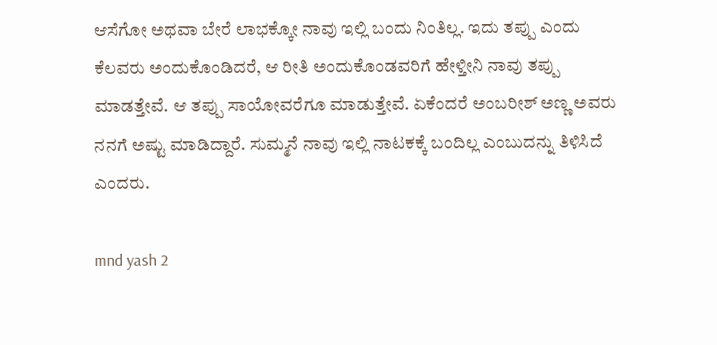ಆಸೆಗೋ ಅಥವಾ ಬೇರೆ ಲಾಭಕ್ಕೋ ನಾವು ಇಲ್ಲಿ ಬಂದು ನಿಂತಿಲ್ಲ. ಇದು ತಪ್ಪು ಎಂದು ಕೆಲವರು ಅಂದುಕೊಂಡಿದರೆ, ಆ ರೀತಿ ಅಂದುಕೊಂಡವರಿಗೆ ಹೇಳ್ತೀನಿ ನಾವು ತಪ್ಪು ಮಾಡತ್ತೇವೆ. ಆ ತಪ್ಪು ಸಾಯೋವರೆಗೂ ಮಾಡುತ್ತೇವೆ. ಏಕೆಂದರೆ ಅಂಬರೀಶ್ ಅಣ್ಣ ಅವರು ನನಗೆ ಅಷ್ಟು ಮಾಡಿದ್ದಾರೆ. ಸುಮ್ಮನೆ ನಾವು ಇಲ್ಲಿ ನಾಟಕಕ್ಕೆ ಬಂದಿಲ್ಲ ಎಂಬುದನ್ನು ತಿಳಿಸಿದೆ ಎಂದರು.

mnd yash 2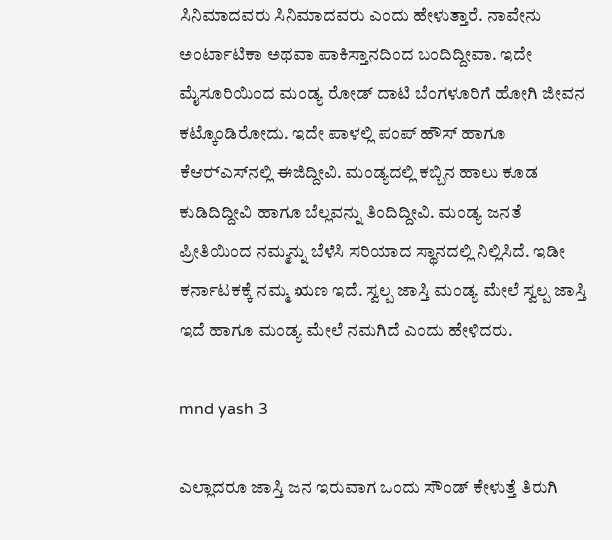ಸಿನಿಮಾದವರು ಸಿನಿಮಾದವರು ಎಂದು ಹೇಳುತ್ತಾರೆ. ನಾವೇನು ಅಂರ್ಟಾಟಿಕಾ ಅಥವಾ ಪಾಕಿಸ್ತಾನದಿಂದ ಬಂದಿದ್ದೀವಾ. ಇದೇ ಮೈಸೂರಿಯಿಂದ ಮಂಡ್ಯ ರೋಡ್ ದಾಟಿ ಬೆಂಗಳೂರಿಗೆ ಹೋಗಿ ಜೀವನ ಕಟ್ಕೊಂಡಿರೋದು. ಇದೇ ಪಾಳಲ್ಲಿ ಪಂಪ್ ಹೌಸ್ ಹಾಗೂ ಕೆಆರ್‍ಎಸ್‍ನಲ್ಲಿ ಈಜಿದ್ದೀವಿ. ಮಂಡ್ಯದಲ್ಲಿ ಕಬ್ಬಿನ ಹಾಲು ಕೂಡ ಕುಡಿದಿದ್ದೀವಿ ಹಾಗೂ ಬೆಲ್ಲವನ್ನು ತಿಂದಿದ್ದೀವಿ. ಮಂಡ್ಯ ಜನತೆ ಪ್ರೀತಿಯಿಂದ ನಮ್ಮನ್ನು ಬೆಳೆಸಿ ಸರಿಯಾದ ಸ್ಥಾನದಲ್ಲಿ ನಿಲ್ಲಿಸಿದೆ. ಇಡೀ ಕರ್ನಾಟಕಕ್ಕೆ ನಮ್ಮ ಋಣ ಇದೆ. ಸ್ವಲ್ಪ ಜಾಸ್ತಿ ಮಂಡ್ಯ ಮೇಲೆ ಸ್ವಲ್ಪ ಜಾಸ್ತಿ ಇದೆ ಹಾಗೂ ಮಂಡ್ಯ ಮೇಲೆ ನಮಗಿದೆ ಎಂದು ಹೇಳಿದರು.

mnd yash 3

ಎಲ್ಲಾದರೂ ಜಾಸ್ತಿ ಜನ ಇರುವಾಗ ಒಂದು ಸೌಂಡ್ ಕೇಳುತ್ತೆ ತಿರುಗಿ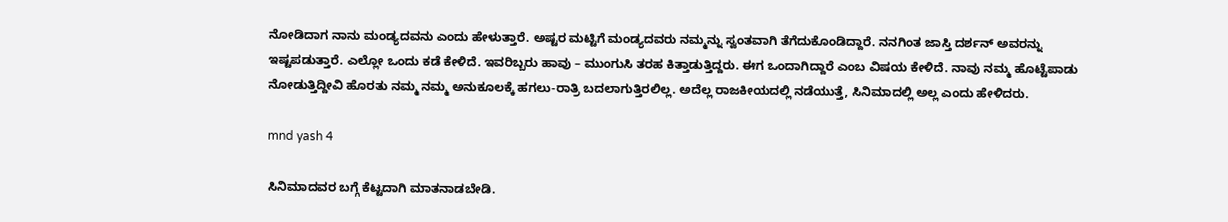ನೋಡಿದಾಗ ನಾನು ಮಂಡ್ಯದವನು ಎಂದು ಹೇಳುತ್ತಾರೆ. ಅಷ್ಟರ ಮಟ್ಟಿಗೆ ಮಂಡ್ಯದವರು ನಮ್ಮನ್ನು ಸ್ವಂತವಾಗಿ ತೆಗೆದುಕೊಂಡಿದ್ದಾರೆ. ನನಗಿಂತ ಜಾಸ್ತಿ ದರ್ಶನ್ ಅವರನ್ನು ಇಷ್ಟಪಡುತ್ತಾರೆ. ಎಲ್ಲೋ ಒಂದು ಕಡೆ ಕೇಳಿದೆ. ಇವರಿಬ್ಬರು ಹಾವು – ಮುಂಗುಸಿ ತರಹ ಕಿತ್ತಾಡುತ್ತಿದ್ದರು. ಈಗ ಒಂದಾಗಿದ್ದಾರೆ ಎಂಬ ವಿಷಯ ಕೇಳಿದೆ. ನಾವು ನಮ್ಮ ಹೊಟ್ಟೆಪಾಡು ನೋಡುತ್ತಿದ್ದೀವಿ ಹೊರತು ನಮ್ಮ ನಮ್ಮ ಅನುಕೂಲಕ್ಕೆ ಹಗಲು-ರಾತ್ರಿ ಬದಲಾಗುತ್ತಿರಲಿಲ್ಲ. ಅದೆಲ್ಲ ರಾಜಕೀಯದಲ್ಲಿ ನಡೆಯುತ್ತೆ, ಸಿನಿಮಾದಲ್ಲಿ ಅಲ್ಲ ಎಂದು ಹೇಳಿದರು.

mnd yash 4

ಸಿನಿಮಾದವರ ಬಗ್ಗೆ ಕೆಟ್ಟದಾಗಿ ಮಾತನಾಡಬೇಡಿ.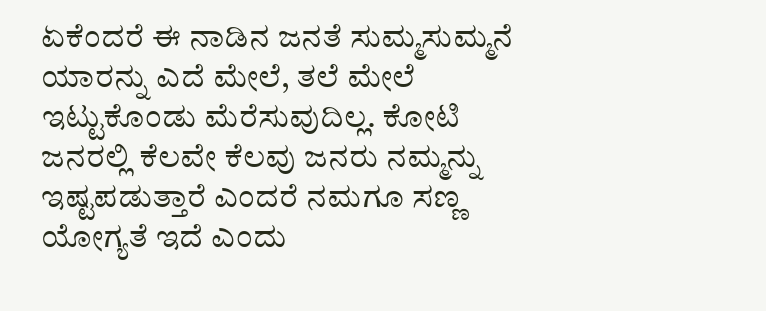ಏಕೆಂದರೆ ಈ ನಾಡಿನ ಜನತೆ ಸುಮ್ಮಸುಮ್ಮನೆ ಯಾರನ್ನು ಎದೆ ಮೇಲೆ, ತಲೆ ಮೇಲೆ ಇಟ್ಟುಕೊಂಡು ಮೆರೆಸುವುದಿಲ್ಲ. ಕೋಟಿ ಜನರಲ್ಲಿ ಕೆಲವೇ ಕೆಲವು ಜನರು ನಮ್ಮನ್ನು ಇಷ್ಟಪಡುತ್ತಾರೆ ಎಂದರೆ ನಮಗೂ ಸಣ್ಣ ಯೋಗ್ಯತೆ ಇದೆ ಎಂದು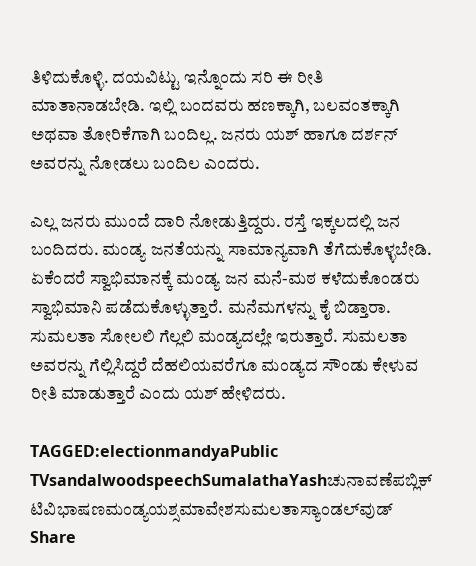ತಿಳಿದುಕೊಳ್ಳಿ. ದಯವಿಟ್ಟು ಇನ್ನೊಂದು ಸರಿ ಈ ರೀತಿ ಮಾತಾನಾಡಬೇಡಿ. ಇಲ್ಲಿ ಬಂದವರು ಹಣಕ್ಕಾಗಿ, ಬಲವಂತಕ್ಕಾಗಿ ಅಥವಾ ತೋರಿಕೆಗಾಗಿ ಬಂದಿಲ್ಲ. ಜನರು ಯಶ್ ಹಾಗೂ ದರ್ಶನ್ ಅವರನ್ನು ನೋಡಲು ಬಂದಿಲ ಎಂದರು.

ಎಲ್ಲ ಜನರು ಮುಂದೆ ದಾರಿ ನೋಡುತ್ತಿದ್ದರು. ರಸ್ತೆ ಇಕ್ಕಲದಲ್ಲಿ ಜನ ಬಂದಿದರು. ಮಂಡ್ಯ ಜನತೆಯನ್ನು ಸಾಮಾನ್ಯವಾಗಿ ತೆಗೆದುಕೊಳ್ಳಬೇಡಿ. ಏಕೆಂದರೆ ಸ್ವಾಭಿಮಾನಕ್ಕೆ ಮಂಡ್ಯ ಜನ ಮನೆ-ಮಠ ಕಳೆದುಕೊಂಡರು ಸ್ವಾಭಿಮಾನಿ ಪಡೆದುಕೊಳ್ಳುತ್ತಾರೆ. ಮನೆಮಗಳನ್ನು ಕೈ ಬಿಡ್ತಾರಾ. ಸುಮಲತಾ ಸೋಲಲಿ ಗೆಲ್ಲಲಿ ಮಂಡ್ಯದಲ್ಲೇ ಇರುತ್ತಾರೆ. ಸುಮಲತಾ ಅವರನ್ನು ಗೆಲ್ಲಿಸಿದ್ದರೆ ದೆಹಲಿಯವರೆಗೂ ಮಂಡ್ಯದ ಸೌಂಡು ಕೇಳುವ ರೀತಿ ಮಾಡುತ್ತಾರೆ ಎಂದು ಯಶ್ ಹೇಳಿದರು.

TAGGED:electionmandyaPublic TVsandalwoodspeechSumalathaYashಚುನಾವಣೆಪಬ್ಲಿಕ್ ಟಿವಿಭಾಷಣಮಂಡ್ಯಯಶ್ಸಮಾವೇಶಸುಮಲತಾಸ್ಯಾಂಡಲ್‍ವುಡ್
Share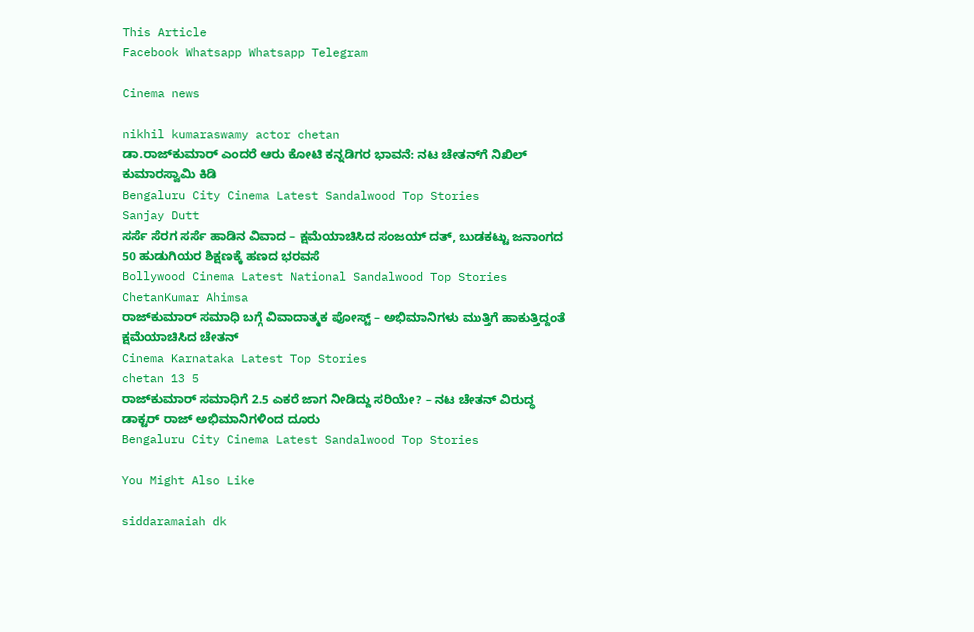This Article
Facebook Whatsapp Whatsapp Telegram

Cinema news

nikhil kumaraswamy actor chetan
ಡಾ.ರಾಜ್‌ಕುಮಾರ್ ಎಂದರೆ ಆರು ಕೋಟಿ ಕನ್ನಡಿಗರ ಭಾವನೆ: ನಟ ಚೇತನ್‌ಗೆ ನಿಖಿಲ್ ಕುಮಾರಸ್ವಾಮಿ ಕಿಡಿ
Bengaluru City Cinema Latest Sandalwood Top Stories
Sanjay Dutt
ಸರ್ಸೆ ಸೆರಗ ಸರ್ಸೆ ಹಾಡಿನ ವಿವಾದ – ಕ್ಷಮೆಯಾಚಿಸಿದ ಸಂಜಯ್ ದತ್, ಬುಡಕಟ್ಟು ಜನಾಂಗದ 50 ಹುಡುಗಿಯರ ಶಿಕ್ಷಣಕ್ಕೆ ಹಣದ ಭರವಸೆ
Bollywood Cinema Latest National Sandalwood Top Stories
ChetanKumar Ahimsa
ರಾಜ್‌ಕುಮಾರ್‌ ಸಮಾಧಿ ಬಗ್ಗೆ ವಿವಾದಾತ್ಮಕ ಪೋಸ್ಟ್‌ – ಅಭಿಮಾನಿಗಳು ಮುತ್ತಿಗೆ ಹಾಕುತ್ತಿದ್ದಂತೆ ಕ್ಷಮೆಯಾಚಿಸಿದ ಚೇತನ್‌
Cinema Karnataka Latest Top Stories
chetan 13 5
ರಾಜ್‌ಕುಮಾರ್‌ ಸಮಾಧಿಗೆ 2.5 ಎಕರೆ ಜಾಗ ನೀಡಿದ್ದು ಸರಿಯೇ? – ನಟ‌ ಚೇತನ್ ವಿರುದ್ಧ ಡಾಕ್ಟರ್ ರಾಜ್‌ ಅಭಿಮಾನಿಗಳಿಂದ ದೂರು
Bengaluru City Cinema Latest Sandalwood Top Stories

You Might Also Like

siddaramaiah dk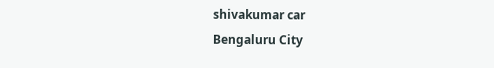shivakumar car
Bengaluru City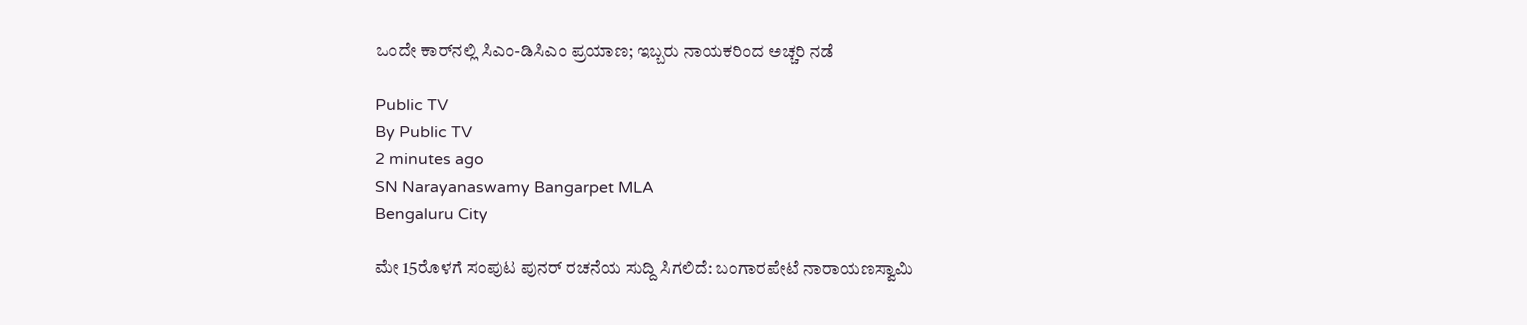ಒಂದೇ ಕಾರ್‌ನಲ್ಲಿ ಸಿಎಂ-ಡಿಸಿಎಂ ಪ್ರಯಾಣ; ಇಬ್ಬರು ನಾಯಕರಿಂದ ಅಚ್ಚರಿ ನಡೆ

Public TV
By Public TV
2 minutes ago
SN Narayanaswamy Bangarpet MLA
Bengaluru City

ಮೇ 15ರೊಳಗೆ ಸಂಪುಟ ಪುನರ್ ರಚನೆಯ ಸುದ್ದಿ ಸಿಗಲಿದೆ: ಬಂಗಾರಪೇಟೆ ನಾರಾಯಣಸ್ವಾಮಿ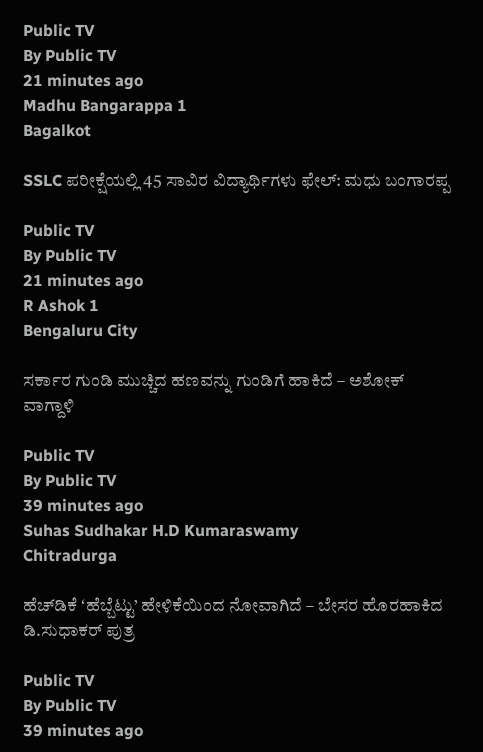Public TV
By Public TV
21 minutes ago
Madhu Bangarappa 1
Bagalkot

SSLC ಪರೀಕ್ಷೆಯಲ್ಲಿ 45 ಸಾವಿರ ವಿದ್ಯಾರ್ಥಿಗಳು ಫೇಲ್: ಮಧು ಬಂಗಾರಪ್ಪ

Public TV
By Public TV
21 minutes ago
R Ashok 1
Bengaluru City

ಸರ್ಕಾರ ಗುಂಡಿ ಮುಚ್ಚಿದ ಹಣವನ್ನು ಗುಂಡಿಗೆ ಹಾಕಿದೆ – ಅಶೋಕ್‌ ವಾಗ್ದಾಳಿ

Public TV
By Public TV
39 minutes ago
Suhas Sudhakar H.D Kumaraswamy
Chitradurga

ಹೆಚ್‌ಡಿಕೆ ʻಹೆಬ್ಬೆಟ್ಟು’ ಹೇಳಿಕೆಯಿಂದ ನೋವಾಗಿದೆ – ಬೇಸರ ಹೊರಹಾಕಿದ ಡಿ.ಸುಧಾಕರ್ ಪುತ್ರ

Public TV
By Public TV
39 minutes ago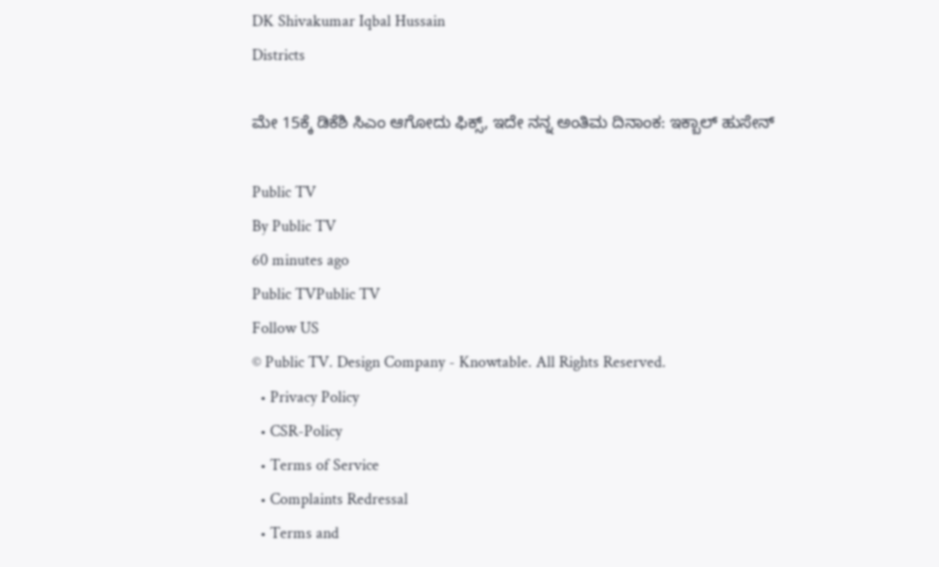DK Shivakumar Iqbal Hussain
Districts

ಮೇ 15ಕ್ಕೆ ಡಿಕೆಶಿ ಸಿಎಂ ಆಗೋದು ಫಿಕ್ಸ್, ಇದೇ ನನ್ನ ಅಂತಿಮ ದಿನಾಂಕ: ಇಕ್ಬಾಲ್ ಹುಸೇನ್

Public TV
By Public TV
60 minutes ago
Public TVPublic TV
Follow US
© Public TV. Design Company - Knowtable. All Rights Reserved.
  • Privacy Policy
  • CSR-Policy
  • Terms of Service
  • Complaints Redressal
  • Terms and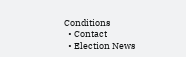Conditions
  • Contact
  • Election News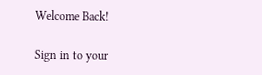Welcome Back!

Sign in to your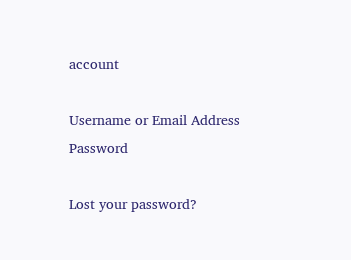account

Username or Email Address
Password

Lost your password?